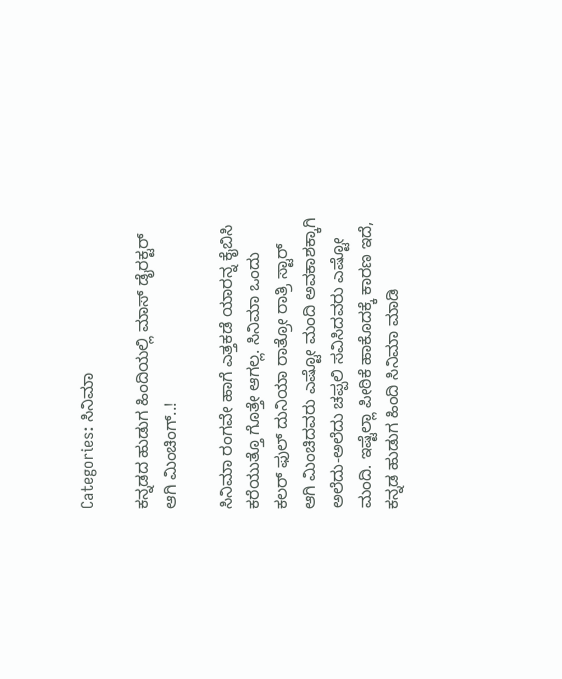Categories: ಸಿನಿಮಾ

ಕನ್ನಡದ ಹುಡುಗ ಹಿಂದಿಯಲ್ಲಿ ಮಾಸ್‌ ಡೈರಕ್ಟರ್‌ ಆಗಿ ಮಿಂಚಿಂಗ್..!

ಸಿನಿಮಾ ರಂಗವೇ ಹಾಗೆ ಎತ್ತಕಡೆ ಯಾರನ್ನ ಕೈಬಿಸಿ ಕರೆಯುತ್ತೊ ಗೊತ್ತೇ ಆಗಲ್ಲ. ಸಿನಿಮಾ ಒಂದು ಕಲರ್‌ ಫುಲ್‌ ದುನಿಯಾ ರಾತ್ರೋ ರಾತ್ರಿ ಸ್ಟಾರ್‌ ಆಗಿ ಮಿಂಚಿದವರು ಎಷ್ಟೋ ಮಂದಿ ಅವಕಾಶಕ್ಕಾಗಿ ಅಲೆದು-ಅಲೆದು ಚಪ್ಪಲಿ ಸವಿಸಿದವರು ಎಷ್ಟೋ ಮಂದಿ. ಇಷ್ಟೆಲ್ಲಾ ಪೀಠಿಕೆ ಹಾಕೊದಕ್ಕೆ ಕಾರಣ ಇದೆ, ಕನ್ನಡ ಹುಡುಗ ಹಿಂದಿ ಸಿನಿಮಾ ಮಾಡಿ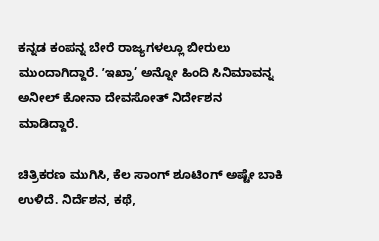ಕನ್ನಡ ಕಂಪನ್ನ ಬೇರೆ ರಾಜ್ಯಗಳಲ್ಲೂ ಬೀರುಲು ಮುಂದಾಗಿದ್ದಾರೆ. ʼಇಖ್ರಾ’ ಅನ್ನೋ ಹಿಂದಿ ಸಿನಿಮಾವನ್ನ ಅನೀಲ್ ಕೋನಾ ದೇವಸೋತ್ ನಿರ್ದೇಶನ ಮಾಡಿದ್ದಾರೆ.

ಚಿತ್ರಿಕರಣ ಮುಗಿಸಿ, ಕೆಲ ಸಾಂಗ್‌ ಶೂಟಿಂಗ್‌ ಅಷ್ಟೇ ಬಾಕಿ ಉಳಿದೆ. ನಿರ್ದೆಶನ, ಕಥೆ,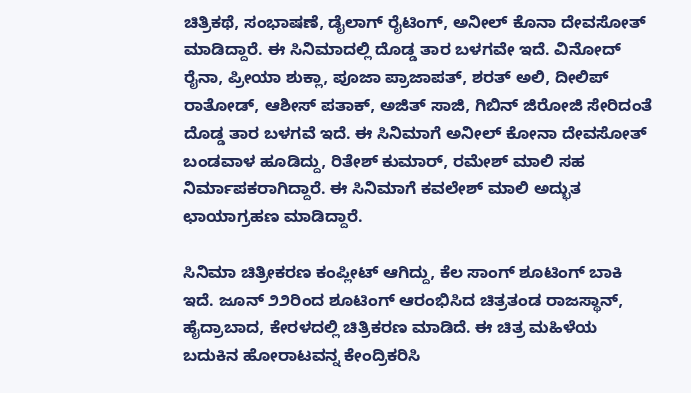ಚಿತ್ರಿಕಥೆ, ಸಂಭಾಷಣೆ, ಡೈಲಾಗ್‌ ರೈಟಿಂಗ್‌, ಅನೀಲ್ ಕೊನಾ ದೇವಸೋತ್‌ ಮಾಡಿದ್ದಾರೆ. ಈ ಸಿನಿಮಾದಲ್ಲಿ ದೊಡ್ಡ ತಾರ ಬಳಗವೇ ಇದೆ. ವಿನೋದ್‌ ರೈನಾ, ಪ್ರೀಯಾ ಶುಕ್ಲಾ, ಪೂಜಾ ಪ್ರಾಜಾಪತ್‌, ಶರತ್‌ ಅಲಿ, ದೀಲಿಪ್‌ ರಾತೋಡ್‌, ಆಶೀಸ್‌ ಪತಾಕ್‌, ಅಜಿತ್‌ ಸಾಜಿ, ಗಿಬಿನ್‌ ಜಿರೋಜಿ ಸೇರಿದಂತೆ ದೊಡ್ಡ ತಾರ ಬಳಗವೆ ಇದೆ. ಈ ಸಿನಿಮಾಗೆ ಅನೀಲ್ ಕೋನಾ ದೇವಸೋತ್ ಬಂಡವಾಳ ಹೂಡಿದ್ದು, ರಿತೇಶ್‌ ಕುಮಾರ್‌, ರಮೇಶ್‌ ಮಾಲಿ ಸಹ ನಿರ್ಮಾಪಕರಾಗಿದ್ದಾರೆ. ಈ ಸಿನಿಮಾಗೆ ಕವಲೇಶ್‌ ಮಾಲಿ ಅದ್ಭುತ ಛಾಯಾಗ್ರಹಣ ಮಾಡಿದ್ದಾರೆ.

ಸಿನಿಮಾ ಚಿತ್ರೀಕರಣ ಕಂಪ್ಲೀಟ್‌ ಆಗಿದ್ದು, ಕೆಲ ಸಾಂಗ್‌ ಶೂಟಿಂಗ್ ಬಾಕಿ ಇದೆ. ಜೂನ್‌ ೨೨ರಿಂದ ಶೂಟಿಂಗ್‌ ಆರಂಭಿಸಿದ ಚಿತ್ರತಂಡ ರಾಜಸ್ಥಾನ್‌, ಹೈದ್ರಾಬಾದ, ಕೇರಳದಲ್ಲಿ ಚಿತ್ರಿಕರಣ ಮಾಡಿದೆ. ಈ ಚಿತ್ರ ಮಹಿಳೆಯ ಬದುಕಿನ ಹೋರಾಟವನ್ನ ಕೇಂದ್ರಿಕರಿಸಿ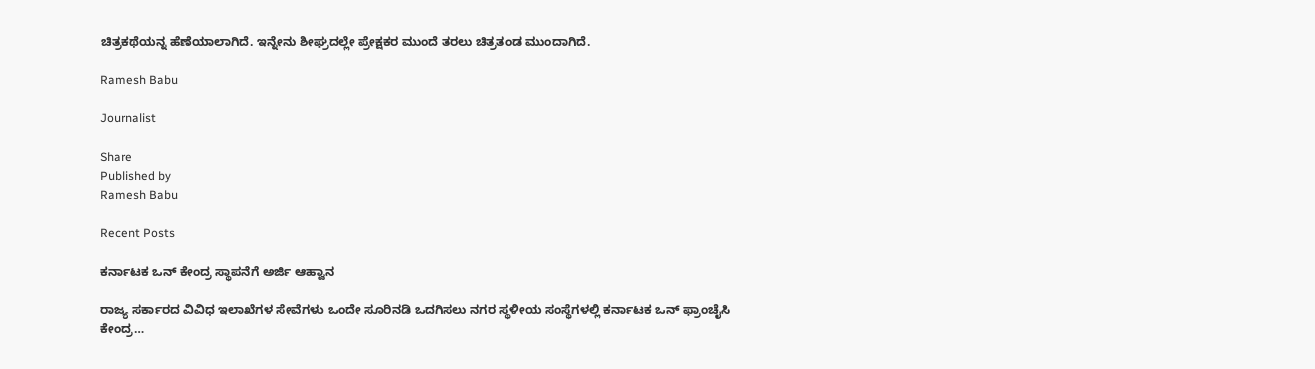ಚಿತ್ರಕಥೆಯನ್ನ ಹೆಣೆಯಾಲಾಗಿದೆ. ಇನ್ನೇನು ಶೀಘ್ರದಲ್ಲೇ ಪ್ರೇಕ್ಷಕರ ಮುಂದೆ ತರಲು ಚಿತ್ರತಂಡ ಮುಂದಾಗಿದೆ.

Ramesh Babu

Journalist

Share
Published by
Ramesh Babu

Recent Posts

ಕರ್ನಾಟಕ ಒನ್ ಕೇಂದ್ರ ಸ್ಥಾಪನೆಗೆ ಅರ್ಜಿ ಆಹ್ವಾನ

ರಾಜ್ಯ ಸರ್ಕಾರದ ವಿವಿಧ ಇಲಾಖೆಗಳ ಸೇವೆಗಳು ಒಂದೇ ಸೂರಿನಡಿ ಒದಗಿಸಲು ನಗರ ಸ್ಥಳೀಯ ಸಂಸ್ಥೆಗಳಲ್ಲಿ ಕರ್ನಾಟಕ ಒನ್ ಫ್ರಾಂಚೈಸಿ ಕೇಂದ್ರ…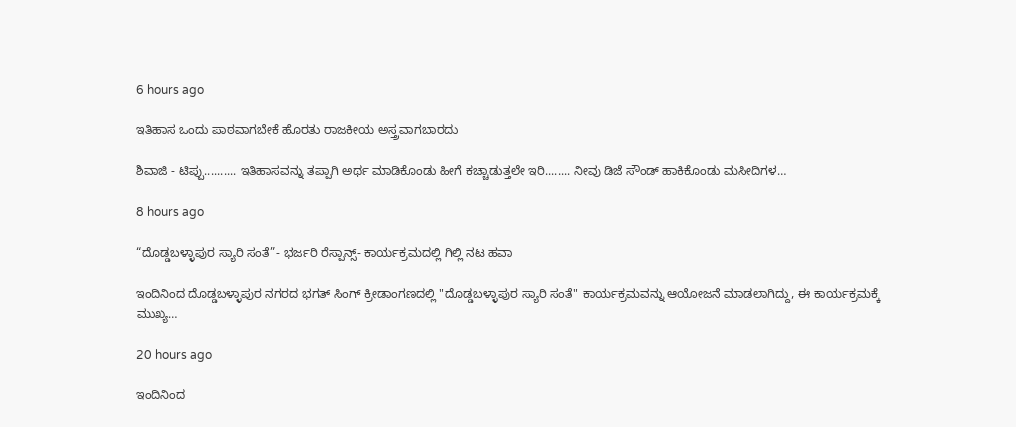6 hours ago

ಇತಿಹಾಸ ಒಂದು ಪಾಠವಾಗಬೇಕೆ ಹೊರತು ರಾಜಕೀಯ ಅಸ್ತ್ರವಾಗಬಾರದು

ಶಿವಾಜಿ - ಟಿಪ್ಪು.......... ಇತಿಹಾಸವನ್ನು ತಪ್ಪಾಗಿ ಅರ್ಥ ಮಾಡಿಕೊಂಡು ಹೀಗೆ ಕಚ್ಚಾಡುತ್ತಲೇ ಇರಿ........ ನೀವು ಡಿಜೆ ಸೌಂಡ್ ಹಾಕಿಕೊಂಡು ಮಸೀದಿಗಳ…

8 hours ago

“ದೊಡ್ಡಬಳ್ಳಾಪುರ ಸ್ಯಾರಿ ಸಂತೆ”- ಭರ್ಜರಿ ರೆಸ್ಪಾನ್ಸ್- ಕಾರ್ಯಕ್ರಮದಲ್ಲಿ ಗಿಲ್ಲಿ ನಟ ಹವಾ

ಇಂದಿನಿಂದ ದೊಡ್ಡಬಳ್ಳಾಪುರ ನಗರದ ಭಗತ್ ಸಿಂಗ್ ಕ್ರೀಡಾಂಗಣದಲ್ಲಿ "ದೊಡ್ಡಬಳ್ಳಾಪುರ ಸ್ಯಾರಿ ಸಂತೆ" ಕಾರ್ಯಕ್ರಮವನ್ನು ಆಯೋಜನೆ ಮಾಡಲಾಗಿದ್ದು, ಈ ಕಾರ್ಯಕ್ರಮಕ್ಕೆ ಮುಖ್ಯ…

20 hours ago

ಇಂದಿನಿಂದ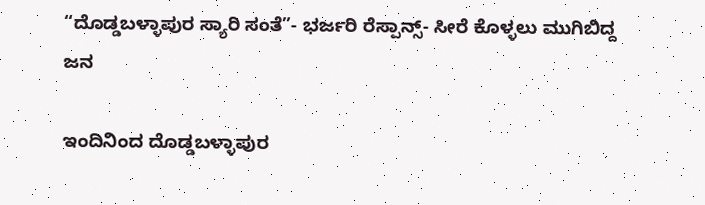“ದೊಡ್ಡಬಳ್ಳಾಪುರ ಸ್ಯಾರಿ ಸಂತೆ”- ಭರ್ಜರಿ ರೆಸ್ಪಾನ್ಸ್- ಸೀರೆ ಕೊಳ್ಳಲು ಮುಗಿಬಿದ್ದ ಜನ

ಇಂದಿನಿಂದ ದೊಡ್ಡಬಳ್ಳಾಪುರ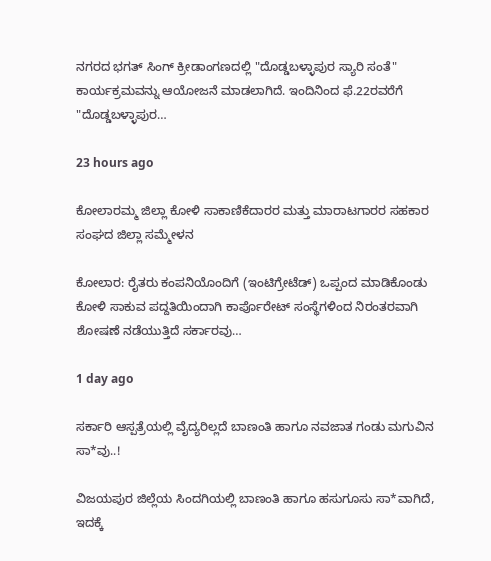ನಗರದ ಭಗತ್ ಸಿಂಗ್ ಕ್ರೀಡಾಂಗಣದಲ್ಲಿ "ದೊಡ್ಡಬಳ್ಳಾಪುರ ಸ್ಯಾರಿ ಸಂತೆ" ಕಾರ್ಯಕ್ರಮವನ್ನು ಆಯೋಜನೆ ಮಾಡಲಾಗಿದೆ. ಇಂದಿನಿಂದ ಫೆ.22ರವರೆಗೆ  "ದೊಡ್ಡಬಳ್ಳಾಪುರ…

23 hours ago

ಕೋಲಾರಮ್ಮ ಜಿಲ್ಲಾ ಕೋಳಿ ಸಾಕಾಣಿಕೆದಾರರ ಮತ್ತು ಮಾರಾಟಗಾರರ ಸಹಕಾರ ಸಂಘದ ಜಿಲ್ಲಾ ಸಮ್ಮೇಳನ

ಕೋಲಾರ: ರೈತರು ಕಂಪನಿಯೊಂದಿಗೆ (ಇಂಟಿಗ್ರೇಟೆಡ್) ಒಪ್ಪಂದ ಮಾಡಿಕೊಂಡು ಕೋಳಿ ಸಾಕುವ ಪದ್ದತಿಯಿಂದಾಗಿ ಕಾರ್ಪೊರೇಟ್ ಸಂಸ್ಥೆಗಳಿಂದ ನಿರಂತರವಾಗಿ ಶೋಷಣೆ ನಡೆಯುತ್ತಿದೆ ಸರ್ಕಾರವು…

1 day ago

ಸರ್ಕಾರಿ ಆಸ್ಪತ್ರೆಯಲ್ಲಿ ವೈದ್ಯರಿಲ್ಲದೆ ಬಾಣಂತಿ ಹಾಗೂ ನವಜಾತ ಗಂಡು ಮಗುವಿನ ಸಾ*ವು..!

ವಿಜಯಪುರ ಜಿಲ್ಲೆಯ ಸಿಂದಗಿಯಲ್ಲಿ ಬಾಣಂತಿ ಹಾಗೂ ಹಸುಗೂಸು ಸಾ*ವಾಗಿದೆ, ಇದಕ್ಕೆ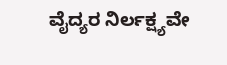ವೈದ್ಯರ ನಿರ್ಲಕ್ಷ್ಯವೇ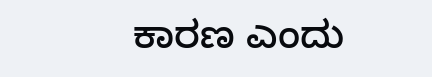ಕಾರಣ ಎಂದು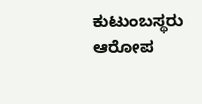ಕುಟುಂಬಸ್ಥರು ಆರೋಪ‌‌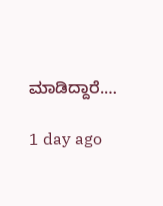ಮಾಡಿದ್ದಾರೆ.…

1 day ago